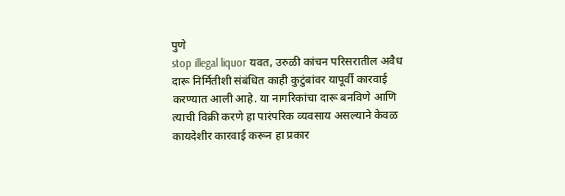पुणे
stop illegal liquor यवत, उरुळी कांचन परिसरातील अवैध दारू निर्मितीशी संबंधित काही कुटुंबांवर यापूर्वी कारवाई करण्यात आली आहे. या नागरिकांचा दारू बनविणे आणि त्याची विक्री करणे हा पारंपरिक व्यवसाय असल्याने केवळ कायदेशीर कारवाई करून हा प्रकार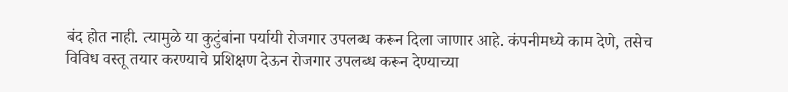बंद होत नाही. त्यामुळे या कुटुंबांना पर्यायी रोजगार उपलब्ध करून दिला जाणार आहे. कंपनीमध्ये काम देणे, तसेच विविध वस्तू तयार करण्याचे प्रशिक्षण देऊन रोजगार उपलब्ध करून देण्याच्या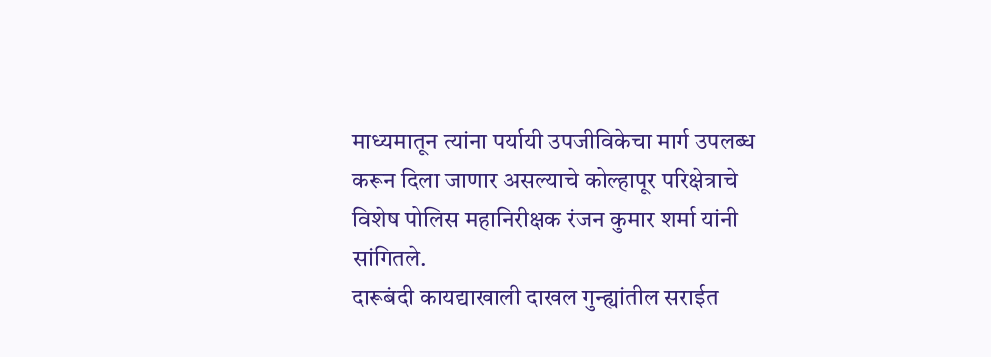माध्यमातून त्यांना पर्यायी उपजीविकेचा मार्ग उपलब्ध करून दिला जाणार असल्याचे कोल्हापूर परिक्षेत्राचे विशेष पोलिस महानिरीक्षक रंजन कुमार शर्मा यांनी सांगितले.
दारूबंदी कायद्याखाली दाखल गुन्ह्यांतील सराईत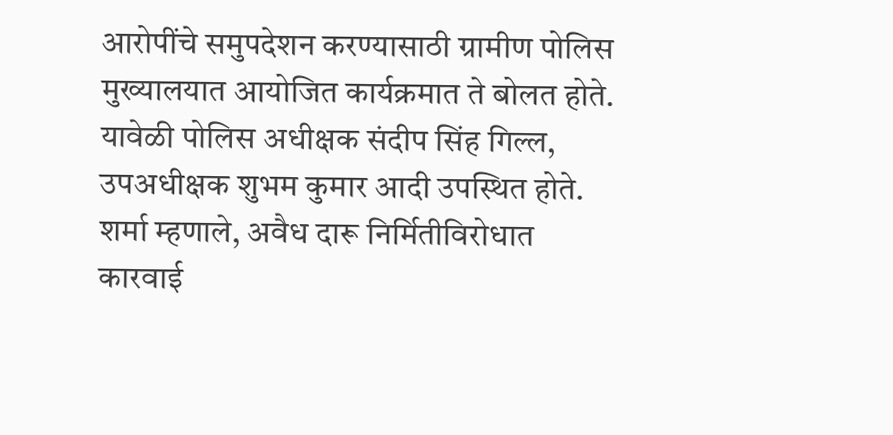आरोपींचे समुपदेशन करण्यासाठी ग्रामीण पोलिस मुख्यालयात आयोजित कार्यक्रमात ते बोलत होते. यावेळी पोलिस अधीक्षक संदीप सिंह गिल्ल, उपअधीक्षक शुभम कुमार आदी उपस्थित होते.
शर्मा म्हणाले, अवैध दारू निर्मितीविरोधात कारवाई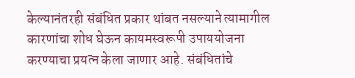केल्यानंतरही संबंधित प्रकार थांबत नसल्याने त्यामागील कारणांचा शोध घेऊन कायमस्वरूपी उपाययोजना करण्याचा प्रयत्न केला जाणार आहे. संबंधितांचे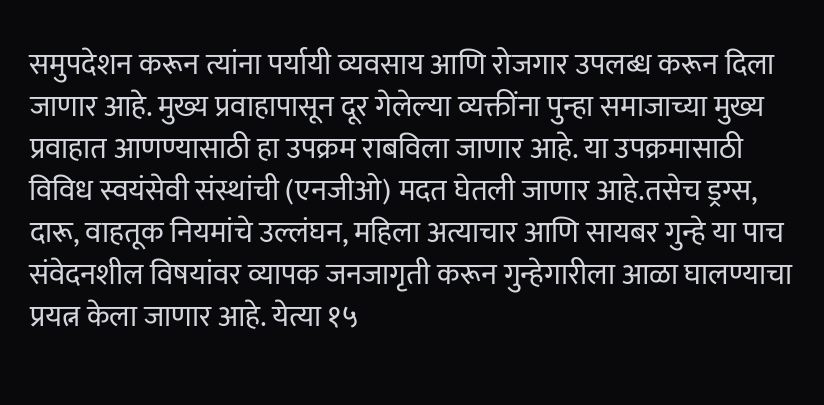समुपदेशन करून त्यांना पर्यायी व्यवसाय आणि रोजगार उपलब्ध करून दिला जाणार आहे. मुख्य प्रवाहापासून दूर गेलेल्या व्यक्तींना पुन्हा समाजाच्या मुख्य प्रवाहात आणण्यासाठी हा उपक्रम राबविला जाणार आहे. या उपक्रमासाठी विविध स्वयंसेवी संस्थांची (एनजीओ) मदत घेतली जाणार आहे.तसेच ड्रग्स, दारू, वाहतूक नियमांचे उल्लंघन, महिला अत्याचार आणि सायबर गुन्हे या पाच संवेदनशील विषयांवर व्यापक जनजागृती करून गुन्हेगारीला आळा घालण्याचा प्रयत्न केला जाणार आहे. येत्या १५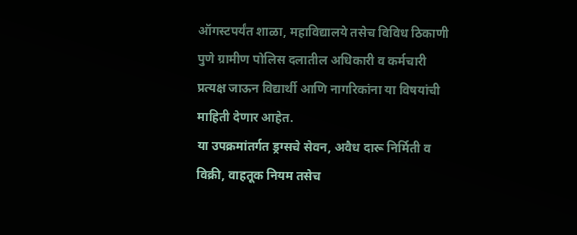ऑगस्टपर्यंत शाळा, महाविद्यालये तसेच विविध ठिकाणी पुणे ग्रामीण पोलिस दलातील अधिकारी व कर्मचारी प्रत्यक्ष जाऊन विद्यार्थी आणि नागरिकांना या विषयांची माहिती देणार आहेत.
या उपक्रमांतर्गत ड्रग्सचे सेवन, अवैध दारू निर्मिती व विक्री, वाहतूक नियम तसेच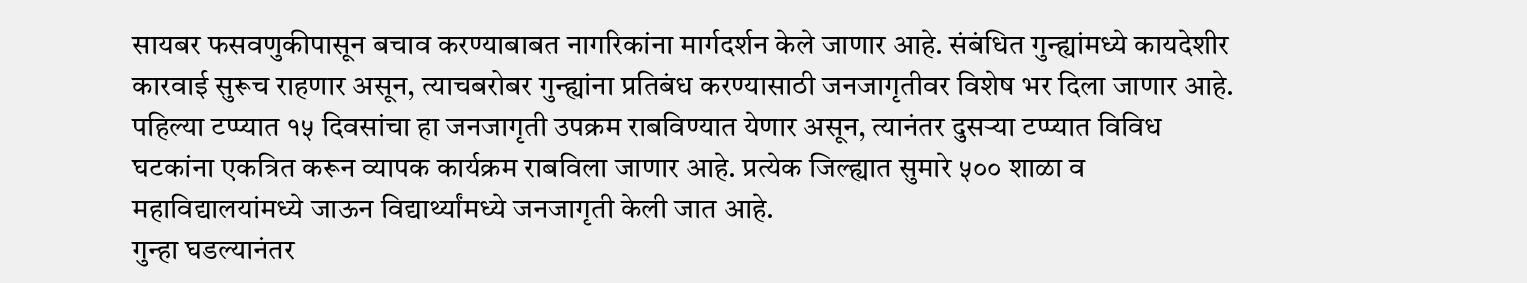सायबर फसवणुकीपासून बचाव करण्याबाबत नागरिकांना मार्गदर्शन केले जाणार आहे. संबंधित गुन्ह्यांमध्ये कायदेशीर कारवाई सुरूच राहणार असून, त्याचबरोबर गुन्ह्यांना प्रतिबंध करण्यासाठी जनजागृतीवर विशेष भर दिला जाणार आहे.
पहिल्या टप्प्यात १५ दिवसांचा हा जनजागृती उपक्रम राबविण्यात येणार असून, त्यानंतर दुसऱ्या टप्प्यात विविध घटकांना एकत्रित करून व्यापक कार्यक्रम राबविला जाणार आहे. प्रत्येक जिल्ह्यात सुमारे ५०० शाळा व महाविद्यालयांमध्ये जाऊन विद्यार्थ्यांमध्ये जनजागृती केली जात आहे.
गुन्हा घडल्यानंतर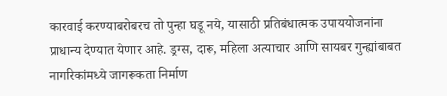कारवाई करण्याबरोबरच तो पुन्हा घडू नये, यासाठी प्रतिबंधात्मक उपाययोजनांना प्राधान्य देण्यात येणार आहे. ड्रग्स, दारू, महिला अत्याचार आणि सायबर गुन्ह्यांबाबत नागरिकांमध्ये जागरूकता निर्माण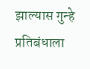झाल्यास गुन्हे प्रतिबंधाला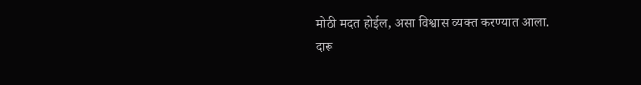मोठी मदत होईल, असा विश्वास व्यक्त करण्यात आला.
दारू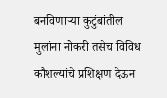बनविणाऱ्या कुटुंबांतील मुलांना नोकरी तसेच विविध कौशल्यांचे प्रशिक्षण देऊन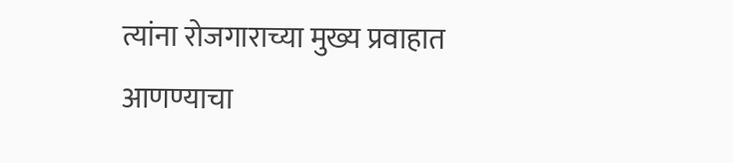त्यांना रोजगाराच्या मुख्य प्रवाहात आणण्याचा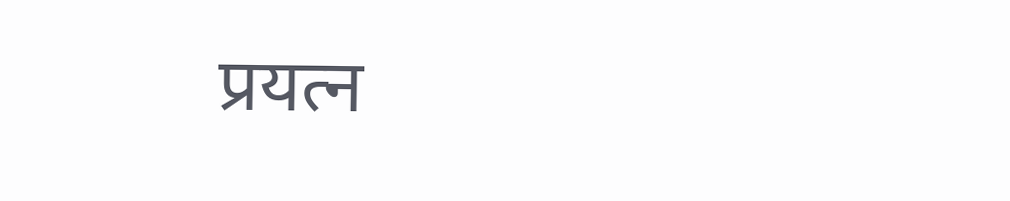प्रयत्न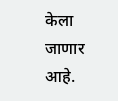केला जाणार आहे.